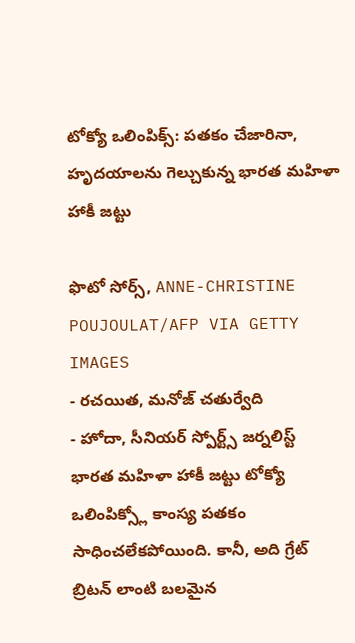టోక్యో ఒలింపిక్స్: పతకం చేజారినా, హృదయాలను గెల్చుకున్న భారత మహిళా హాకీ జట్టు

ఫొటో సోర్స్, ANNE-CHRISTINE POUJOULAT/AFP VIA GETTY IMAGES
- రచయిత, మనోజ్ చతుర్వేది
- హోదా, సీనియర్ స్పోర్ట్స్ జర్నలిస్ట్
భారత మహిళా హాకీ జట్టు టోక్యో ఒలింపిక్స్లో కాంస్య పతకం సాధించలేకపోయింది. కానీ, అది గ్రేట్ బ్రిటన్ లాంటి బలమైన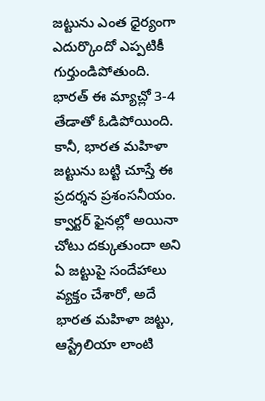జట్టును ఎంత ధైర్యంగా ఎదుర్కొందో ఎప్పటికీ గుర్తుండిపోతుంది.
భారత్ ఈ మ్యాచ్లో 3-4 తేడాతో ఓడిపోయింది. కానీ, భారత మహిళా జట్టును బట్టి చూస్తే ఈ ప్రదర్శన ప్రశంసనీయం.
క్వార్టర్ ఫైనల్లో అయినా చోటు దక్కుతుందా అని ఏ జట్టుపై సందేహాలు వ్యక్తం చేశారో, అదే భారత మహిళా జట్టు, ఆస్ట్రేలియా లాంటి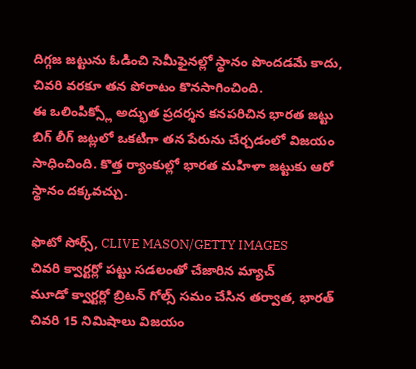దిగ్గజ జట్టును ఓడించి సెమీఫైనల్లో స్థానం పొందడమే కాదు, చివరి వరకూ తన పోరాటం కొనసాగించింది.
ఈ ఒలింపిక్స్లో అద్భుత ప్రదర్శన కనపరిచిన భారత జట్టు బిగ్ లీగ్ జట్లలో ఒకటిగా తన పేరును చేర్చడంలో విజయం సాధించింది. కొత్త ర్యాంకుల్లో భారత మహిళా జట్టుకు ఆరో స్థానం దక్కవచ్చు.

ఫొటో సోర్స్, CLIVE MASON/GETTY IMAGES
చివరి క్వార్టర్లో పట్టు సడలంతో చేజారిన మ్యాచ్
మూడో క్వార్టర్లో బ్రిటన్ గోల్స్ సమం చేసిన తర్వాత, భారత్ చివరి 15 నిమిషాలు విజయం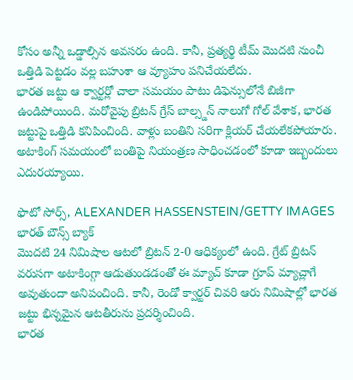కోసం అన్నీ ఒడ్డాల్సిన అవసరం ఉంది. కానీ, ప్రత్యర్థి టీమ్ మొదటి నుంచీ ఒత్తిడి పెట్టడం వల్ల బహుశా ఆ వ్యూహం పనిచేయలేదు.
భారత జట్టు ఆ క్వార్టర్లో చాలా సమయం పాటు డిఫెన్సులోనే బిజీగా ఉండిపోయింది. మరోవైపు బ్రిటన్ గ్రేస్ బాల్స్డన్ నాలుగో గోల్ వేశాక, భారత జట్టుపై ఒత్తిడి కనిపించింది. వాళ్లు బంతిని సరిగా క్లియర్ చేయలేకపోయారు. అటాకింగ్ సమయంలో బంతిపై నియంత్రణ సాధించడంలో కూడా ఇబ్బందులు ఎదురయ్యాయి.

ఫొటో సోర్స్, ALEXANDER HASSENSTEIN/GETTY IMAGES
భారత్ బౌన్స్ బ్యాక్
మొదటి 24 నిమిషాల ఆటలో బ్రిటన్ 2-0 ఆధిక్యంలో ఉంది. గ్రేట్ బ్రిటన్ వరుసగా అటాకింగ్గా ఆడుతుండడంతో ఈ మ్యాచ్ కూడా గ్రూప్ మ్యాచ్లాగే అవుతుందా అనిపంచింది. కానీ, రెండో క్వార్టర్ చివరి ఆరు నిమిషాల్లో భారత జట్టు భిన్నమైన ఆటతీరును ప్రదర్శించింది.
భారత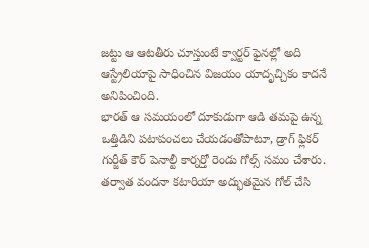జట్టు ఆ ఆటతీరు చూస్తుంటే క్వార్టర్ ఫైనల్లో అది ఆస్ట్రేలియాపై సాధించిన విజయం యాదృచ్చికం కాదనే అనిపించింది.
భారత్ ఆ సమయంలో దూకుడుగా ఆడి తమపై ఉన్న ఒత్తిడిని పటాపంచలు చేయడంతోపాటూ, డ్రాగ్ ఫ్లికర్ గుర్జీత్ కౌర్ పెనాల్టీ కార్నర్తో రెండు గోల్స్ సమం చేశారు. తర్వాత వందనా కటారియా అద్భుతమైన గోల్ చేసి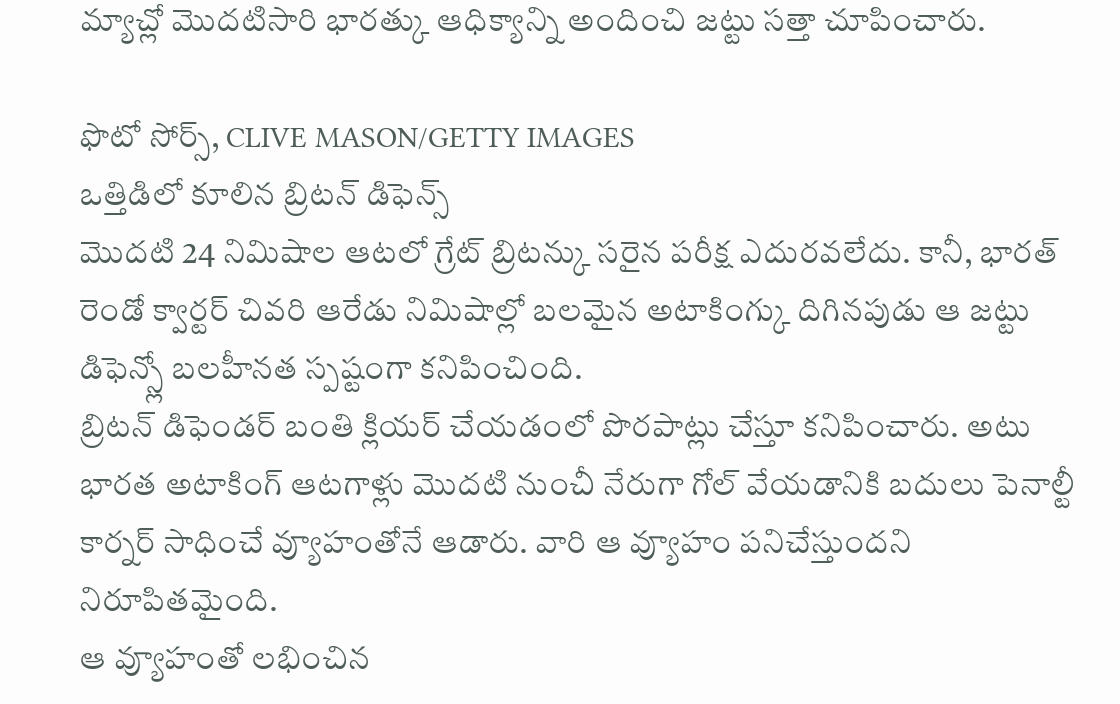మ్యాచ్లో మొదటిసారి భారత్కు ఆధిక్యాన్ని అందించి జట్టు సత్తా చూపించారు.

ఫొటో సోర్స్, CLIVE MASON/GETTY IMAGES
ఒత్తిడిలో కూలిన బ్రిటన్ డిఫెన్స్
మొదటి 24 నిమిషాల ఆటలో గ్రేట్ బ్రిటన్కు సరైన పరీక్ష ఎదురవలేదు. కానీ, భారత్ రెండో క్వార్టర్ చివరి ఆరేడు నిమిషాల్లో బలమైన అటాకింగ్కు దిగినపుడు ఆ జట్టు డిఫెన్స్లో బలహీనత స్పష్టంగా కనిపించింది.
బ్రిటన్ డిఫెండర్ బంతి క్లియర్ చేయడంలో పొరపాట్లు చేస్తూ కనిపించారు. అటు భారత అటాకింగ్ ఆటగాళ్లు మొదటి నుంచీ నేరుగా గోల్ వేయడానికి బదులు పెనాల్టీ కార్నర్ సాధించే వ్యూహంతోనే ఆడారు. వారి ఆ వ్యూహం పనిచేస్తుందని నిరూపితమైంది.
ఆ వ్యూహంతో లభించిన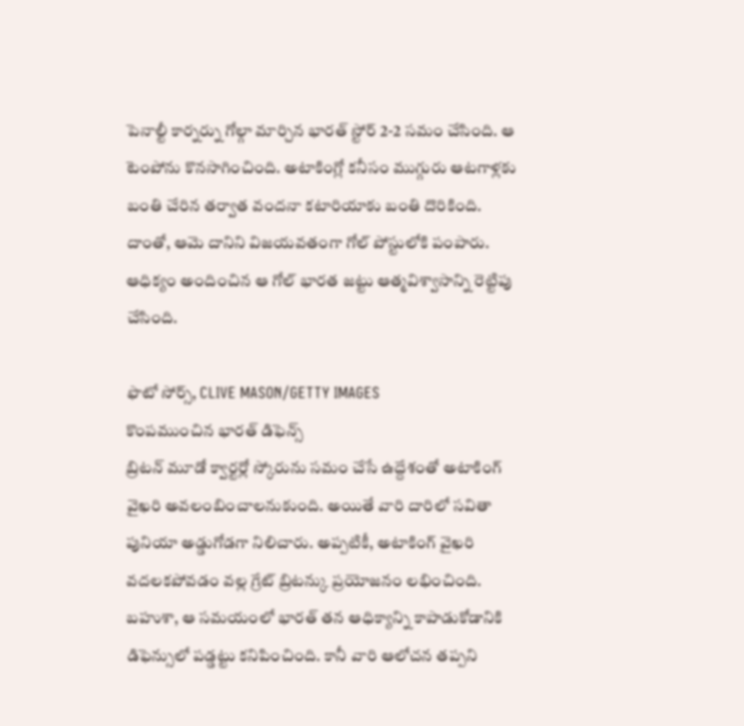పెనాల్టీ కార్నర్ను గోల్గా మార్చిన భారత్ స్టోర్ 2-2 సమం చేసింది. ఆ టెంపోను కొనసాగించింది. అటాకింగ్లో కనీసం ముగ్గురు ఆటగాళ్లకు బంతి చేరిన తర్వాత వందనా కటారియాకు బంతి దొరికింది. దాంతో, ఆమె దానిని విజయవతంగా గోల్ పోస్టులోకి పంపారు. ఆధిక్యం అందించిన ఆ గోల్ భారత జట్టు ఆత్మవిశ్వాసాన్ని రెట్టిపు చేసింది.

ఫొటో సోర్స్, CLIVE MASON/GETTY IMAGES
కొంపముంచిన భారత్ డిఫెన్స్
బ్రిటన్ మూడో క్వార్టర్లో స్కోరును సమం చేసే ఉద్దేశంతో అటాకింగ్ వైఖరి అవలంబించాలనుకుంది. అయితే వారి దారిలో సవితా పునియా అడ్డుగోడగా నిలిచారు. అప్పటికీ, అటాకింగ్ వైఖరి వదలకపోవడం వల్ల గ్రేట్ బ్రిటన్కు ప్రయోజనం లభించింది.
బహుశా, ఆ సమయంలో భారత్ తన ఆధిక్యాన్ని కాపాడుకోడానికి డిఫెన్సులో పడ్డట్టు కనిపించింది. కానీ వారి ఆలోచన తప్పని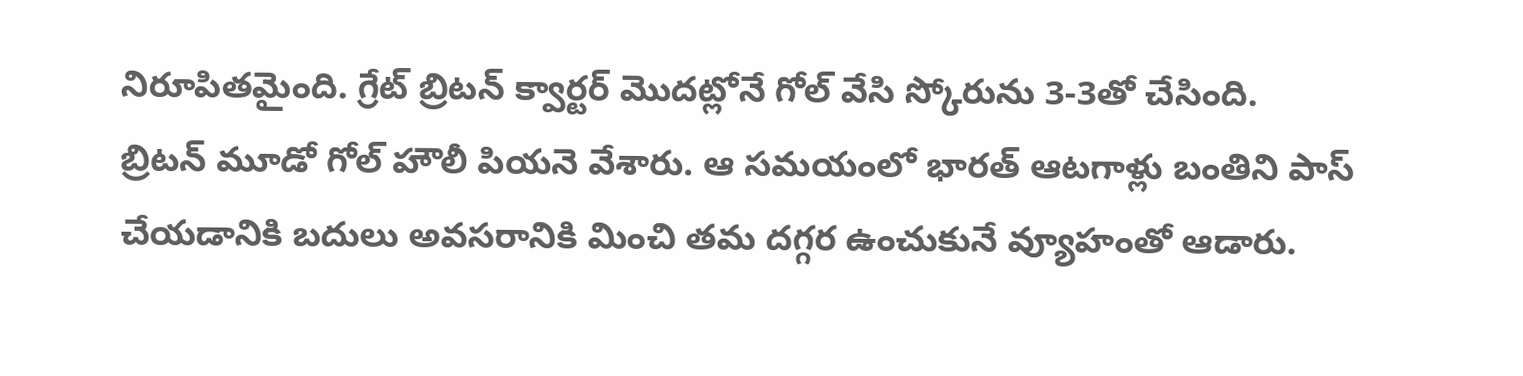నిరూపితమైంది. గ్రేట్ బ్రిటన్ క్వార్టర్ మొదట్లోనే గోల్ వేసి స్కోరును 3-3తో చేసింది.
బ్రిటన్ మూడో గోల్ హౌలీ పియనె వేశారు. ఆ సమయంలో భారత్ ఆటగాళ్లు బంతిని పాస్ చేయడానికి బదులు అవసరానికి మించి తమ దగ్గర ఉంచుకునే వ్యూహంతో ఆడారు.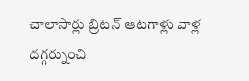చాలాసార్లు బ్రిటన్ ఆటగాళ్లు వాళ్ల దగ్గర్నుంచి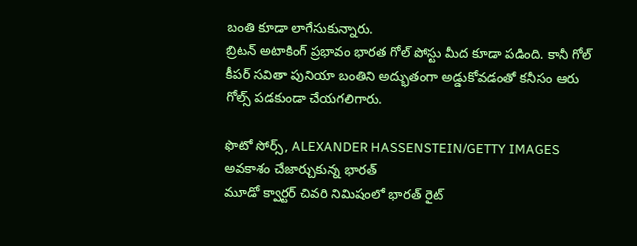బంతి కూడా లాగేసుకున్నారు.
బ్రిటన్ అటాకింగ్ ప్రభావం భారత గోల్ పోస్టు మీద కూడా పడింది. కానీ గోల్ కీపర్ సవితా పునియా బంతిని అద్భుతంగా అడ్డుకోవడంతో కనీసం ఆరు గోల్స్ పడకుండా చేయగలిగారు.

ఫొటో సోర్స్, ALEXANDER HASSENSTEIN/GETTY IMAGES
అవకాశం చేజార్చుకున్న భారత్
మూడో క్వార్టర్ చివరి నిమిషంలో భారత్ రైట్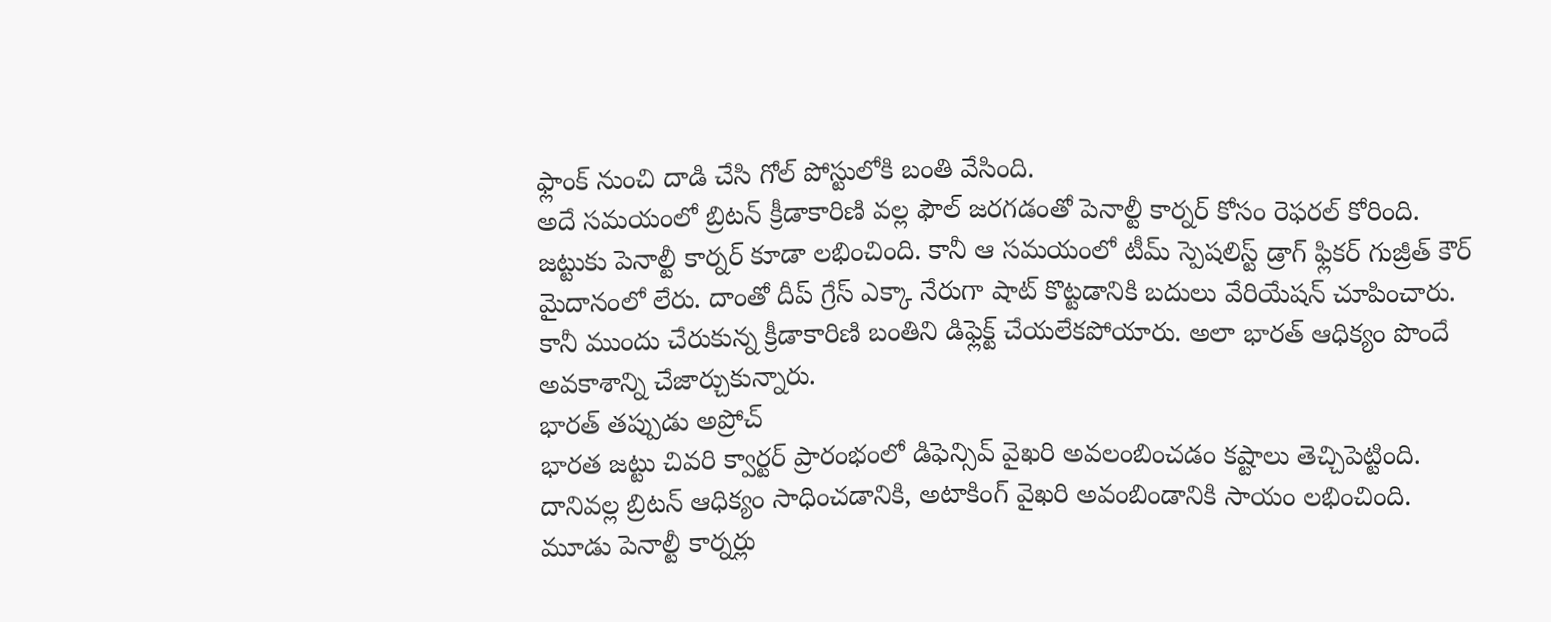ఫ్లాంక్ నుంచి దాడి చేసి గోల్ పోస్టులోకి బంతి వేసింది.
అదే సమయంలో బ్రిటన్ క్రీడాకారిణి వల్ల ఫౌల్ జరగడంతో పెనాల్టీ కార్నర్ కోసం రెఫరల్ కోరింది. జట్టుకు పెనాల్టీ కార్నర్ కూడా లభించింది. కానీ ఆ సమయంలో టీమ్ స్పెషలిస్ట్ డ్రాగ్ ఫ్లికర్ గుజ్రీత్ కౌర్ మైదానంలో లేరు. దాంతో దీప్ గ్రేస్ ఎక్కా నేరుగా షాట్ కొట్టడానికి బదులు వేరియేషన్ చూపించారు. కానీ ముందు చేరుకున్న క్రీడాకారిణి బంతిని డిఫ్లెక్ట్ చేయలేకపోయారు. అలా భారత్ ఆధిక్యం పొందే అవకాశాన్ని చేజార్చుకున్నారు.
భారత్ తప్పుడు అప్రోచ్
భారత జట్టు చివరి క్వార్టర్ ప్రారంభంలో డిఫెన్సివ్ వైఖరి అవలంబించడం కష్టాలు తెచ్చిపెట్టింది. దానివల్ల బ్రిటన్ ఆధిక్యం సాధించడానికి, అటాకింగ్ వైఖరి అవంబిండానికి సాయం లభించింది.
మూడు పెనాల్టీ కార్నర్లు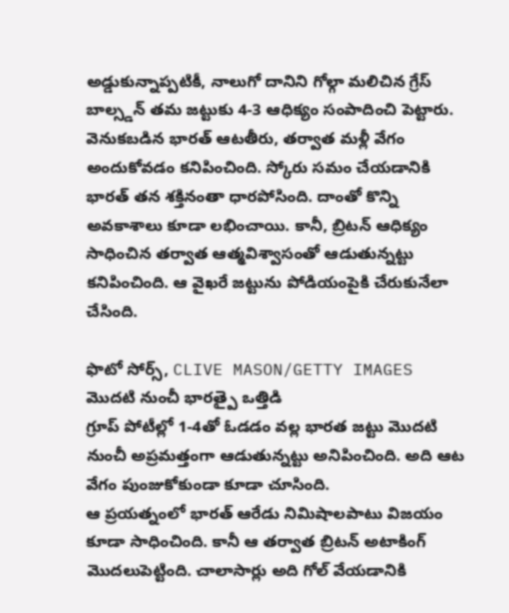అడ్డుకున్నాప్పటికీ, నాలుగో దానిని గోల్గా మలిచిన గ్రేస్ బాల్స్డన్ తమ జట్టుకు 4-3 ఆధిక్యం సంపాదించి పెట్టారు.
వెనుకబడిన భారత్ ఆటతీరు, తర్వాత మళ్లీ వేగం అందుకోవడం కనిపించింది. స్కోరు సమం చేయడానికి భారత్ తన శక్తినంతా ధారపోసింది. దాంతో కొన్ని అవకాశాలు కూడా లభించాయి. కానీ, బ్రిటన్ ఆధిక్యం సాధించిన తర్వాత ఆత్మవిశ్వాసంతో ఆడుతున్నట్టు కనిపించింది. ఆ వైఖరే జట్టును పోడియంపైకి చేరుకునేలా చేసింది.

ఫొటో సోర్స్, CLIVE MASON/GETTY IMAGES
మొదటి నుంచీ భారత్పై ఒత్తిడి
గ్రూప్ పోటీల్లో 1-4తో ఓడడం వల్ల భారత జట్టు మొదటి నుంచీ అప్రమత్తంగా ఆడుతున్నట్టు అనిపించింది. అది ఆట వేగం పుంజుకోకుండా కూడా చూసింది.
ఆ ప్రయత్నంలో భారత్ ఆరేడు నిమిషాలపాటు విజయం కూడా సాధించింది. కానీ ఆ తర్వాత బ్రిటన్ అటాకింగ్ మొదలుపెట్టింది. చాలాసార్లు అది గోల్ వేయడానికి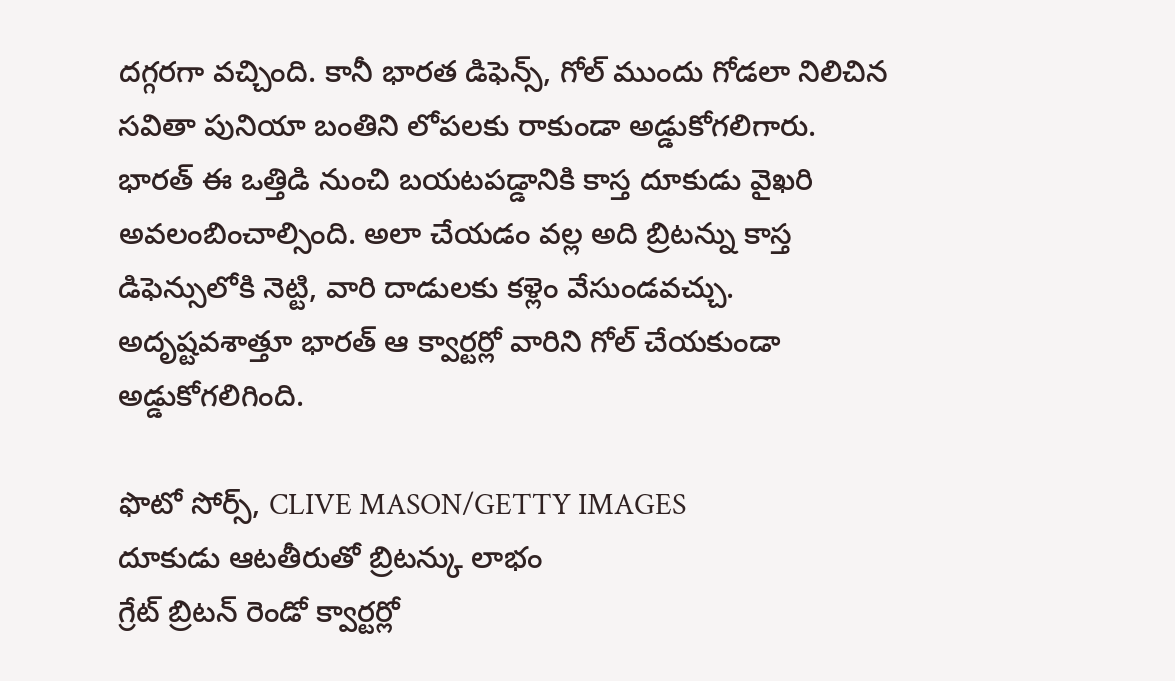దగ్గరగా వచ్చింది. కానీ భారత డిఫెన్స్, గోల్ ముందు గోడలా నిలిచిన సవితా పునియా బంతిని లోపలకు రాకుండా అడ్డుకోగలిగారు.
భారత్ ఈ ఒత్తిడి నుంచి బయటపడ్డానికి కాస్త దూకుడు వైఖరి అవలంబించాల్సింది. అలా చేయడం వల్ల అది బ్రిటన్ను కాస్త డిఫెన్సులోకి నెట్టి, వారి దాడులకు కళ్లెం వేసుండవచ్చు. అదృష్టవశాత్తూ భారత్ ఆ క్వార్టర్లో వారిని గోల్ చేయకుండా అడ్డుకోగలిగింది.

ఫొటో సోర్స్, CLIVE MASON/GETTY IMAGES
దూకుడు ఆటతీరుతో బ్రిటన్కు లాభం
గ్రేట్ బ్రిటన్ రెండో క్వార్టర్లో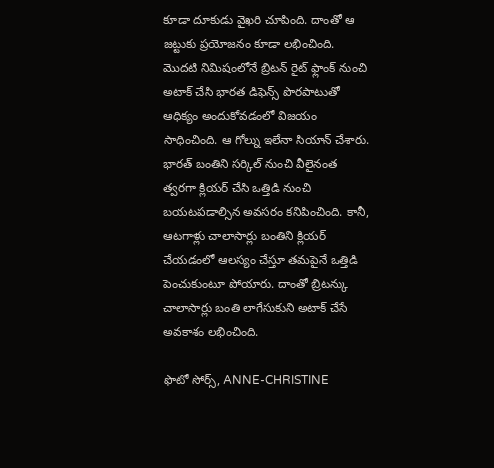కూడా దూకుడు వైఖరి చూపింది. దాంతో ఆ జట్టుకు ప్రయోజనం కూడా లభించింది. మొదటి నిమిషంలోనే బ్రిటన్ రైట్ ఫ్లాంక్ నుంచి అటాక్ చేసి భారత డిఫెన్స్ పొరపాటుతో ఆధిక్యం అందుకోవడంలో విజయం సాధించింది. ఆ గోల్ను ఇలేనా సియాన్ చేశారు.
భారత్ బంతిని సర్కిల్ నుంచి వీలైనంత త్వరగా క్లియర్ చేసి ఒత్తిడి నుంచి బయటపడాల్సిన అవసరం కనిపించింది. కానీ, ఆటగాళ్లు చాలాసార్లు బంతిని క్లియర్ చేయడంలో ఆలస్యం చేస్తూ తమపైనే ఒత్తిడి పెంచుకుంటూ పోయారు. దాంతో బ్రిటన్కు చాలాసార్లు బంతి లాగేసుకుని అటాక్ చేసే అవకాశం లభించింది.

ఫొటో సోర్స్, ANNE-CHRISTINE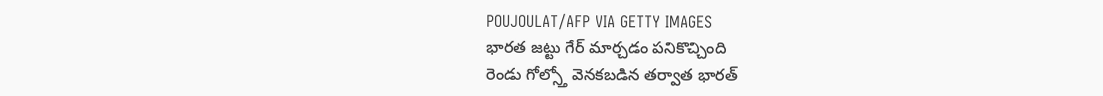POUJOULAT/AFP VIA GETTY IMAGES
భారత జట్టు గేర్ మార్చడం పనికొచ్చింది
రెండు గోల్స్తో వెనకబడిన తర్వాత భారత్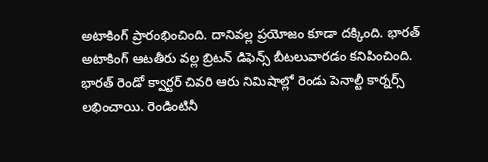అటాకింగ్ ప్రారంభించింది. దానివల్ల ప్రయోజం కూడా దక్కింది. భారత్ అటాకింగ్ ఆటతీరు వల్ల బ్రిటన్ డిఫెన్స్ బీటలువారడం కనిపించింది.
భారత్ రెండో క్వార్టర్ చివరి ఆరు నిమిషాల్లో రెండు పెనాల్టీ కార్నర్స్ లభించాయి. రెండింటినీ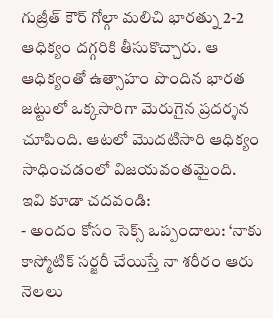గుజ్రీత్ కౌర్ గోల్గా మలిచి భారత్ను 2-2 ఆధిక్యం దగ్గరికి తీసుకొచ్చారు. ఆ ఆధిక్యంతో ఉత్సాహం పొందిన భారత జట్టులో ఒక్కసారిగా మెరుగైన ప్రదర్శన చూపింది. ఆటలో మొదటిసారి ఆధిక్యం సాధించడంలో విజయవంతమైంది.
ఇవి కూడా చదవండి:
- అందం కోసం సెక్స్ ఒప్పందాలు: ‘నాకు కాస్మోటిక్ సర్జరీ చేయిస్తే నా శరీరం ఆరు నెలలు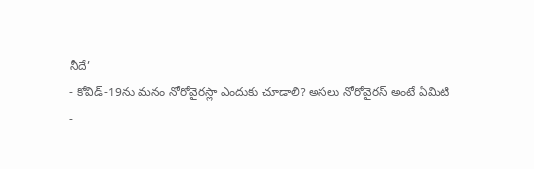నీదే’
- కోవిడ్-19ను మనం నోరోవైరస్లా ఎందుకు చూడాలి? అసలు నోరోవైరస్ అంటే ఏమిటి
-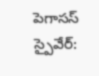పెగాసస్ స్పైవేర్: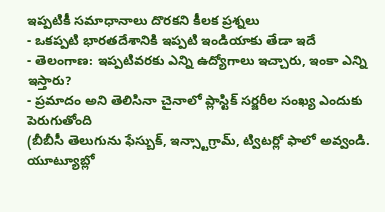ఇప్పటికీ సమాధానాలు దొరకని కీలక ప్రశ్నలు
- ఒకప్పటి భారతదేశానికి ఇప్పటి ఇండియాకు తేడా ఇదే
- తెలంగాణ: ఇప్పటివరకు ఎన్ని ఉద్యోగాలు ఇచ్చారు, ఇంకా ఎన్ని ఇస్తారు?
- ప్రమాదం అని తెలిసినా చైనాలో ప్లాస్టిక్ సర్జరీల సంఖ్య ఎందుకు పెరుగుతోంది
(బీబీసీ తెలుగును ఫేస్బుక్, ఇన్స్టాగ్రామ్, ట్విటర్లో ఫాలో అవ్వండి. యూట్యూబ్లో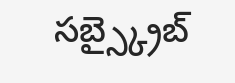సబ్స్క్రైబ్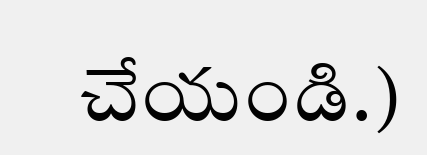చేయండి.)